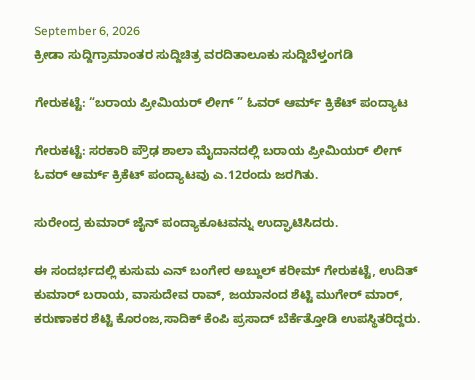September 6, 2026
ಕ್ರೀಡಾ ಸುದ್ದಿಗ್ರಾಮಾಂತರ ಸುದ್ದಿಚಿತ್ರ ವರದಿತಾಲೂಕು ಸುದ್ದಿಬೆಳ್ತಂಗಡಿ

ಗೇರುಕಟ್ಟೆ: “ಬರಾಯ ಪ್ರೀಮಿಯರ್ ಲೀಗ್ ” ಓವರ್ ಆರ್ಮ್ ಕ್ರಿಕೆಟ್ ಪಂದ್ಯಾಟ

ಗೇರುಕಟ್ಟೆ: ಸರಕಾರಿ ಪ್ರೌಢ ಶಾಲಾ ಮೈದಾನದಲ್ಲಿ ಬರಾಯ ಪ್ರೀಮಿಯರ್ ಲೀಗ್ ಓವರ್ ಆರ್ಮ್ ಕ್ರಿಕೆಟ್ ಪಂದ್ಯಾಟವು ಎ.12ರಂದು ಜರಗಿತು.

ಸುರೇಂದ್ರ ಕುಮಾರ್ ಜೈನ್ ಪಂದ್ಯಾಕೂಟವನ್ನು ಉದ್ಘಾಟಿಸಿದರು.

ಈ ಸಂದರ್ಭದಲ್ಲಿ ಕುಸುಮ ಎನ್ ಬಂಗೇರ ಅಬ್ದುಲ್ ಕರೀಮ್ ಗೇರುಕಟ್ಟೆ, ಉದಿತ್ ಕುಮಾರ್ ಬರಾಯ, ವಾಸುದೇವ ರಾವ್, ಜಯಾನಂದ ಶೆಟ್ಟಿ ಮುಗೇರ್ ಮಾರ್, ಕರುಣಾಕರ ಶೆಟ್ಟಿ ಕೊರಂಜ,ಸಾದಿಕ್ ಕೆಂಪಿ ಪ್ರಸಾದ್ ಬೆರ್ಕೆತ್ತೋಡಿ ಉಪಸ್ಥಿತರಿದ್ದರು.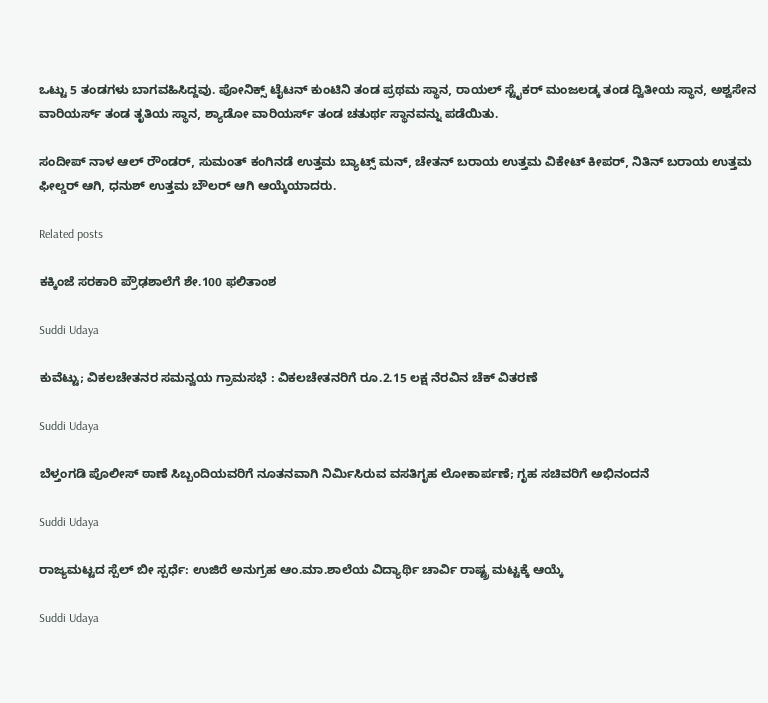ಒಟ್ಟು 5 ತಂಡಗಳು ಬಾಗವಹಿಸಿದ್ದವು. ಪೋನಿಕ್ಸ್ ಟೈಟನ್ ಕುಂಟಿನಿ ತಂಡ ಪ್ರಥಮ ಸ್ಥಾನ, ರಾಯಲ್ ಸ್ಟೈಕರ್ ಮಂಜಲಡ್ಕ ತಂಡ ದ್ವಿತೀಯ ಸ್ಥಾನ, ಅಶ್ವಸೇನ ವಾರಿಯರ್ಸ್ ತಂಡ ತೃತಿಯ ಸ್ಥಾನ, ಶ್ಯಾಡೋ ವಾರಿಯರ್ಸ್ ತಂಡ ಚತುರ್ಥ ಸ್ಥಾನವನ್ನು ಪಡೆಯಿತು.

ಸಂದೀಪ್ ನಾಳ ಆಲ್ ರೌಂಡರ್, ಸುಮಂತ್ ಕಂಗಿನಡೆ ಉತ್ತಮ ಬ್ಯಾಟ್ಸ್ ಮನ್, ಚೇತನ್ ಬರಾಯ ಉತ್ತಮ ವಿಕೇಟ್ ಕೀಪರ್, ನಿತಿನ್ ಬರಾಯ ಉತ್ತಮ ಫೀಲ್ಡರ್ ಆಗಿ, ಧನುಶ್ ಉತ್ತಮ ಬೌಲರ್ ಆಗಿ ಆಯ್ಕೆಯಾದರು.

Related posts

ಕಕ್ಕಿಂಜೆ ಸರಕಾರಿ ಪ್ರೌಢಶಾಲೆಗೆ ಶೇ.100 ಫಲಿತಾಂಶ

Suddi Udaya

ಕುವೆಟ್ಟು; ವಿಕಲಚೇತನರ ಸಮನ್ವಯ ಗ್ರಾಮಸಭೆ : ವಿಕಲಚೇತನರಿಗೆ ರೂ.2.15 ಲಕ್ಷ ನೆರವಿನ ಚೆಕ್ ವಿತರಣೆ

Suddi Udaya

ಬೆಳ್ತಂಗಡಿ ಪೊಲೀಸ್ ಠಾಣೆ ಸಿಬ್ಬಂದಿಯವರಿಗೆ ನೂತನವಾಗಿ ನಿರ್ಮಿಸಿರುವ ವಸತಿಗೃಹ ಲೋಕಾರ್ಪಣೆ; ಗೃಹ ಸಚಿವರಿಗೆ ಅಭಿನಂದನೆ

Suddi Udaya

ರಾಜ್ಯಮಟ್ಟದ ಸ್ಪೆಲ್ ಬೀ ಸ್ಪರ್ಧೆ: ಉಜಿರೆ ಅನುಗ್ರಹ ಆಂ.ಮಾ.ಶಾಲೆಯ ವಿದ್ಯಾರ್ಥಿ ಚಾರ್ವಿ ರಾಷ್ಟ್ರ ಮಟ್ಟಕ್ಕೆ ಆಯ್ಕೆ

Suddi Udaya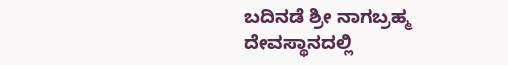ಬದಿನಡೆ ಶ್ರೀ ನಾಗಬ್ರಹ್ಮ ದೇವಸ್ಥಾನದಲ್ಲಿ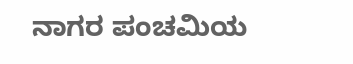ನಾಗರ ಪಂಚಮಿಯ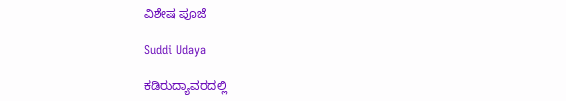ವಿಶೇಷ ಪೂಜೆ

Suddi Udaya

ಕಡಿರುದ್ಯಾವರದಲ್ಲಿ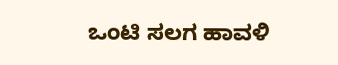ಒಂಟಿ ಸಲಗ ಹಾವಳಿ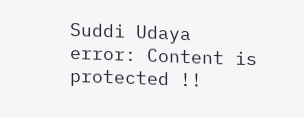Suddi Udaya
error: Content is protected !!